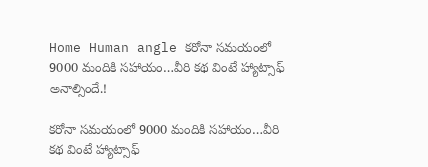Home Human angle కరోనా సమయంలో 9000 మందికి సహాయం…వీరి కథ వింటే హ్యాట్సాఫ్ అనాల్సిందే.!

కరోనా సమయంలో 9000 మందికి సహాయం…వీరి కథ వింటే హ్యాట్సాఫ్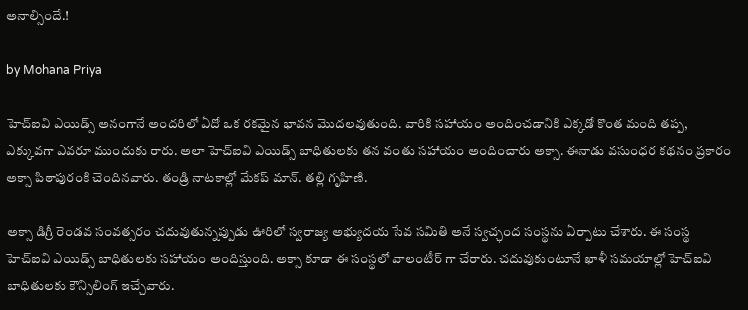అనాల్సిందే.!

by Mohana Priya

హెచ్ఐవి ఎయిడ్స్ అనంగానే అందరిలో ఏదో ఒక రకమైన భావన మొదలవుతుంది. వారికి సహాయం అందించడానికి ఎక్కడో కొంత మంది తప్ప, ఎక్కువగా ఎవరూ ముందుకు రారు. అలా హెచ్ఐవి ఎయిడ్స్ బాధితులకు తన వంతు సహాయం అందించారు అక్సా. ఈనాడు వసుంధర కథనం ప్రకారం అక్సా పిఠాపురంకి చెందినవారు. తండ్రి నాటకాల్లో మేకప్ మాన్. తల్లి గృహిణి.

అక్సా డిగ్రీ రెండవ సంవత్సరం చదువుతున్నప్పుడు ఊరిలో స్వరాజ్య అభ్యుదయ సేవ సమితి అనే స్వచ్ఛంద సంస్థను ఏర్పాటు చేశారు. ఈ సంస్థ హెచ్ఐవి ఎయిడ్స్ బాధితులకు సహాయం అందిస్తుంది. అక్సా కూడా ఈ సంస్థలో వాలంటీర్ గా చేరారు. చదువుకుంటూనే ఖాళీ సమయాల్లో హెచ్ఐవి బాధితులకు కౌన్సిలింగ్ ఇచ్చేవారు.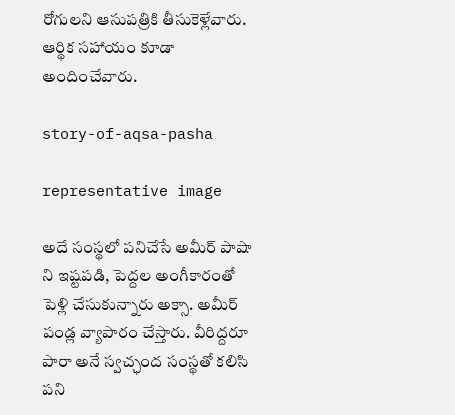రోగులని ఆసుపత్రికి తీసుకెళ్లేవారు. ఆర్థిక సహాయం కూడా అందించేవారు.

story-of-aqsa-pasha

representative image

అదే సంస్థలో పనిచేసే అమీర్ పాషా ని ఇష్టపడి, పెద్దల అంగీకారంతో పెళ్లి చేసుకున్నారు అక్సా. అమీర్ పండ్ల వ్యాపారం చేస్తారు. వీరిద్దరూ పారా అనే స్వచ్ఛంద సంస్థతో కలిసి పని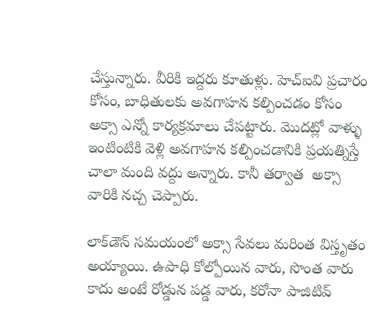చేస్తున్నారు. వీరికి ఇద్దరు కూతుళ్లు. హెచ్ఐవి ప్రచారం కోసం, బాధితులకు అవగాహన కల్పించడం కోసం అక్సా ఎన్నో కార్యక్రమాలు చేపట్టారు. మొదట్లో వాళ్ళు ఇంటింటికి వెళ్లి అవగాహన కల్పించడానికి ప్రయత్నిస్తే చాలా మంది వద్దు అన్నారు. కానీ తర్వాత  అక్సా వారికి నచ్చ చెప్పారు.

లాక్‌డౌన్‌ సమయంలో అక్సా సేవలు మరింత విస్తృతం అయ్యాయి. ఉపాధి కోల్పోయిన వారు, సొంత వారు కాదు అంటే రోడ్డున పడ్డ వారు, కరోనా పాజిటివ్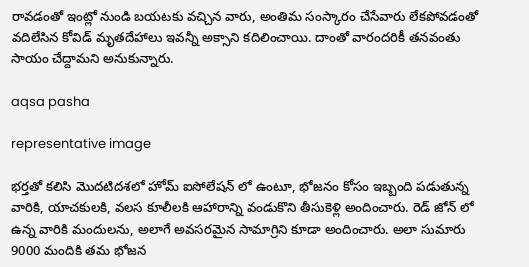రావడంతో ఇంట్లో నుండి బయటకు వచ్చిన వారు, అంతిమ సంస్కారం చేసేవారు లేకపోవడంతో వదిలేసిన కోవిడ్ మృతదేహాలు ఇవన్నీ అక్సాని కదిలించాయి. దాంతో వారందరికీ తనవంతు సాయం చేద్దామని అనుకున్నారు.

aqsa pasha

representative image

భర్తతో కలిసి మొదటిదశలో హోమ్ ఐసోలేషన్ లో ఉంటూ, భోజనం కోసం ఇబ్బంది పడుతున్న వారికి, యాచకులకి, వలస కూలీలకి ఆహారాన్ని వండుకొని తీసుకెళ్లి అందించారు. రెడ్ జోన్ లో ఉన్న వారికి మందులను, అలాగే అవసరమైన సామాగ్రిని కూడా అందించారు. అలా సుమారు 9000 మందికి తమ భోజన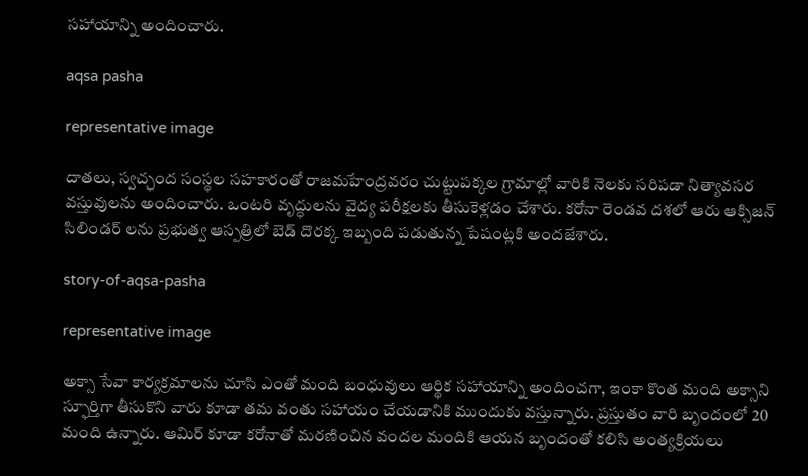సహాయాన్ని అందించారు.

aqsa pasha

representative image

దాతలు, స్వచ్ఛంద సంస్థల సహకారంతో రాజమహేంద్రవరం చుట్టుపక్కల గ్రామాల్లో వారికి నెలకు సరిపడా నిత్యావసర వస్తువులను అందించారు. ఒంటరి వృద్ధులను వైద్య పరీక్షలకు తీసుకెళ్లడం చేశారు. కరోనా రెండవ దశలో ఆరు ఆక్సిజన్ సిలిండర్ లను ప్రభుత్వ ఆస్పత్రిలో బెడ్ దొరక్క ఇబ్బంది పడుతున్న పేషంట్లకి అందజేశారు.

story-of-aqsa-pasha

representative image

అక్సా సేవా కార్యక్రమాలను చూసి ఎంతో మంది బంధువులు ఆర్థిక సహాయాన్ని అందించగా, ఇంకా కొంత మంది అక్సాని స్ఫూర్తిగా తీసుకొని వారు కూడా తమ వంతు సహాయం చేయడానికి ముందుకు వస్తున్నారు. ప్రస్తుతం వారి బృందంలో 20 మంది ఉన్నారు. ఆమిర్‌ కూడా కరోనాతో మరణించిన వందల మందికి ఆయన బృందంతో కలిసి అంత్యక్రియలు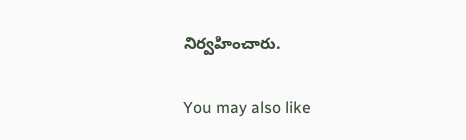నిర్వహించారు.

You may also like